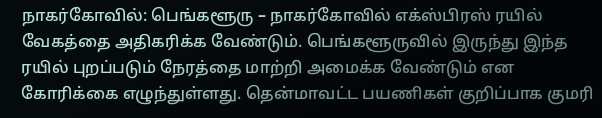நாகர்கோவில்: பெங்களூரு – நாகர்கோவில் எக்ஸ்பிரஸ் ரயில் வேகத்தை அதிகரிக்க வேண்டும். பெங்களூருவில் இருந்து இந்த ரயில் புறப்படும் நேரத்தை மாற்றி அமைக்க வேண்டும் என கோரிக்கை எழுந்துள்ளது. தென்மாவட்ட பயணிகள் குறிப்பாக குமரி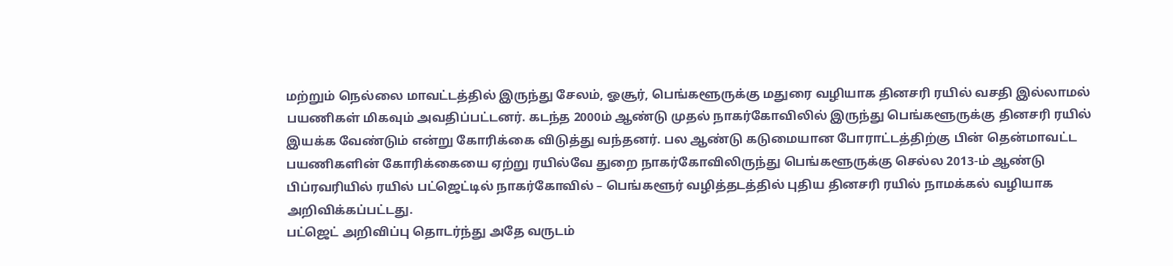மற்றும் நெல்லை மாவட்டத்தில் இருந்து சேலம், ஓசூர், பெங்களூருக்கு மதுரை வழியாக தினசரி ரயில் வசதி இல்லாமல் பயணிகள் மிகவும் அவதிப்பட்டனர். கடந்த 2000ம் ஆண்டு முதல் நாகர்கோவிலில் இருந்து பெங்களூருக்கு தினசரி ரயில் இயக்க வேண்டும் என்று கோரிக்கை விடுத்து வந்தனர். பல ஆண்டு கடுமையான போராட்டத்திற்கு பின் தென்மாவட்ட பயணிகளின் கோரிக்கையை ஏற்று ரயில்வே துறை நாகர்கோவிலிருந்து பெங்களூருக்கு செல்ல 2013-ம் ஆண்டு பிப்ரவரியில் ரயில் பட்ஜெட்டில் நாகர்கோவில் – பெங்களூர் வழித்தடத்தில் புதிய தினசரி ரயில் நாமக்கல் வழியாக அறிவிக்கப்பட்டது.
பட்ஜெட் அறிவிப்பு தொடர்ந்து அதே வருடம்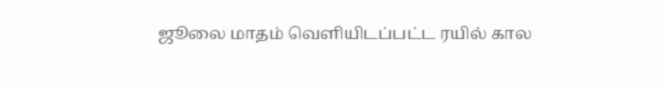ஜூலை மாதம் வெளியிடப்பட்ட ரயில் கால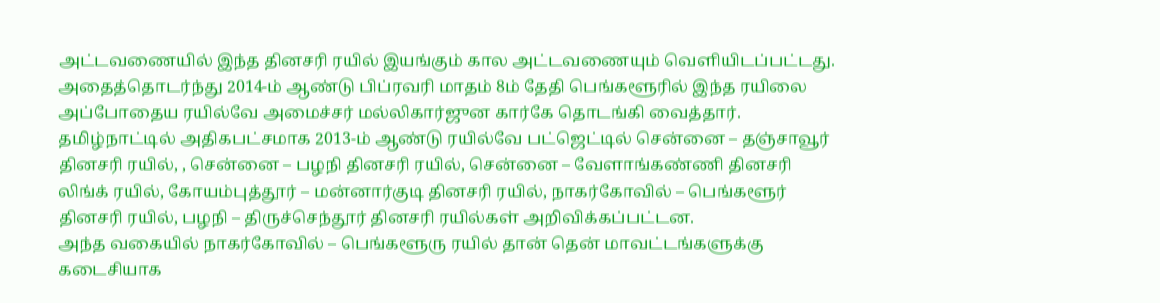அட்டவணையில் இந்த தினசரி ரயில் இயங்கும் கால அட்டவணையும் வெளியிடப்பட்டது. அதைத்தொடர்ந்து 2014-ம் ஆண்டு பிப்ரவரி மாதம் 8ம் தேதி பெங்களூரில் இந்த ரயிலை அப்போதைய ரயில்வே அமைச்சர் மல்லிகார்ஜுன கார்கே தொடங்கி வைத்தார்.
தமிழ்நாட்டில் அதிகபட்சமாக 2013-ம் ஆண்டு ரயில்வே பட்ஜெட்டில் சென்னை – தஞ்சாவூர் தினசரி ரயில், , சென்னை – பழநி தினசரி ரயில், சென்னை – வேளாங்கண்ணி தினசரி லிங்க் ரயில், கோயம்புத்தூர் – மன்னார்குடி தினசரி ரயில், நாகர்கோவில் – பெங்களூர் தினசரி ரயில், பழநி – திருச்செந்தூர் தினசரி ரயில்கள் அறிவிக்கப்பட்டன.
அந்த வகையில் நாகர்கோவில் – பெங்களூரு ரயில் தான் தென் மாவட்டங்களுக்கு கடைசியாக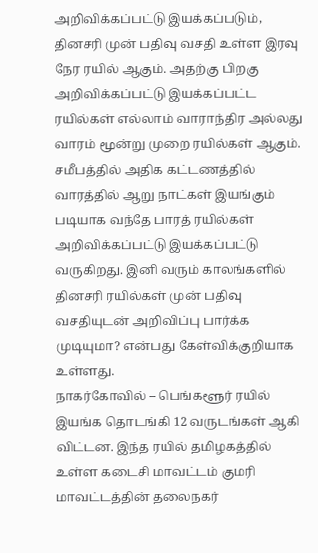அறிவிக்கப்பட்டு இயக்கப்படும், தினசரி முன் பதிவு வசதி உள்ள இரவு நேர ரயில் ஆகும். அதற்கு பிறகு அறிவிக்கப்பட்டு இயக்கப்பட்ட ரயில்கள் எல்லாம் வாராந்திர அல்லது வாரம் மூன்று முறை ரயில்கள் ஆகும். சமீபத்தில் அதிக கட்டணத்தில் வாரத்தில் ஆறு நாட்கள் இயங்கும் படியாக வந்தே பாரத் ரயில்கள் அறிவிக்கப்பட்டு இயக்கப்பட்டு வருகிறது. இனி வரும் காலங்களில் தினசரி ரயில்கள் முன் பதிவு வசதியுடன் அறிவிப்பு பார்க்க முடியுமா? என்பது கேள்விக்குறியாக உள்ளது.
நாகர்கோவில் – பெங்களூர் ரயில் இயங்க தொடங்கி 12 வருடங்கள் ஆகி விட்டன. இந்த ரயில் தமிழகத்தில் உள்ள கடைசி மாவட்டம் குமரி மாவட்டத்தின் தலைநகர்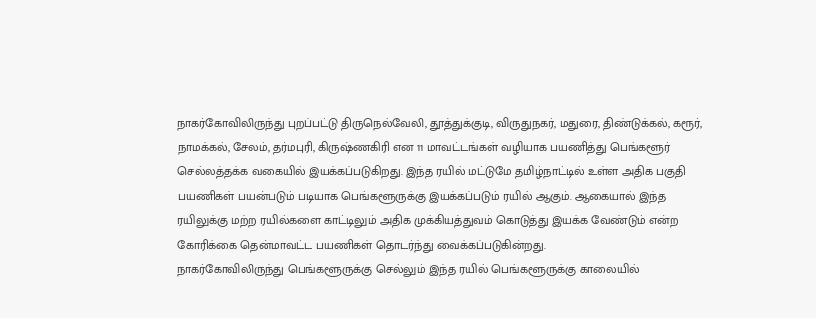நாகர்கோவிலிருந்து புறப்பட்டு திருநெல்வேலி, தூத்துக்குடி, விருதுநகர், மதுரை, திண்டுக்கல், கரூர், நாமக்கல், சேலம், தர்மபுரி, கிருஷ்ணகிரி என 11 மாவட்டங்கள் வழியாக பயணித்து பெங்களூர் செல்லத்தக்க வகையில் இயக்கப்படுகிறது. இந்த ரயில் மட்டுமே தமிழ்நாட்டில் உள்ள அதிக பகுதி பயணிகள் பயன்படும் படியாக பெங்களூருக்கு இயக்கப்படும் ரயில் ஆகும். ஆகையால் இந்த ரயிலுக்கு மற்ற ரயில்களை காட்டிலும் அதிக முக்கியத்துவம் கொடுத்து இயக்க வேண்டும் என்ற கோரிக்கை தென்மாவட்ட பயணிகள் தொடர்ந்து வைக்கப்படுகின்றது.
நாகர்கோவிலிருந்து பெங்களூருக்கு செல்லும் இந்த ரயில் பெங்களூருக்கு காலையில்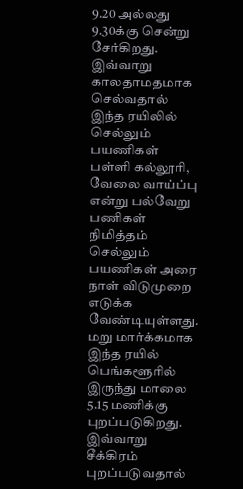9.20 அல்லது 9.30க்கு சென்று சேர்கிறது. இவ்வாறு காலதாமதமாக செல்வதால் இந்த ரயிலில் செல்லும் பயணிகள் பள்ளி கல்லூரி, வேலை வாய்ப்பு என்று பல்வேறு பணிகள் நிமித்தம் செல்லும் பயணிகள் அரை நாள் விடுமுறை எடுக்க வேண்டியுள்ளது. மறு மார்க்கமாக இந்த ரயில் பெங்களூரில் இருந்து மாலை 5.15 மணிக்கு புறப்படுகிறது. இவ்வாறு சீக்கிரம் புறப்படுவதால்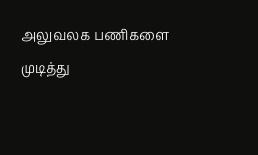அலுவலக பணிகளை முடித்து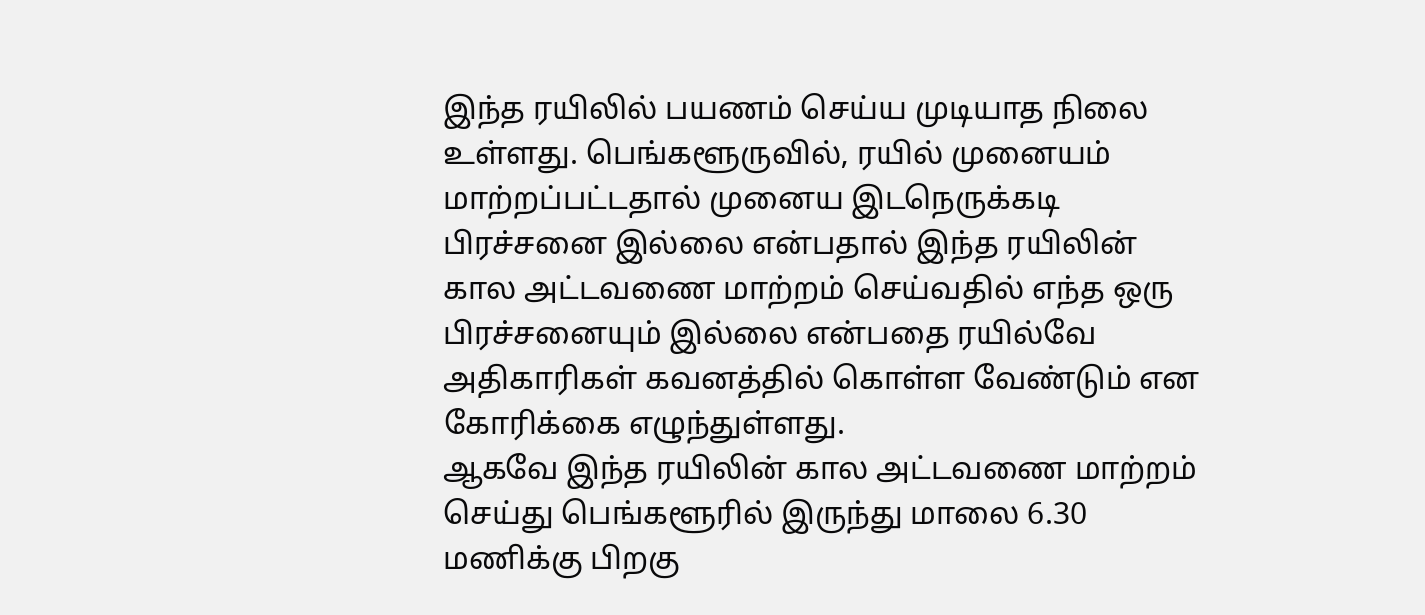இந்த ரயிலில் பயணம் செய்ய முடியாத நிலை உள்ளது. பெங்களூருவில், ரயில் முனையம் மாற்றப்பட்டதால் முனைய இடநெருக்கடி பிரச்சனை இல்லை என்பதால் இந்த ரயிலின் கால அட்டவணை மாற்றம் செய்வதில் எந்த ஒரு பிரச்சனையும் இல்லை என்பதை ரயில்வே அதிகாரிகள் கவனத்தில் கொள்ள வேண்டும் என கோரிக்கை எழுந்துள்ளது.
ஆகவே இந்த ரயிலின் கால அட்டவணை மாற்றம் செய்து பெங்களூரில் இருந்து மாலை 6.30 மணிக்கு பிறகு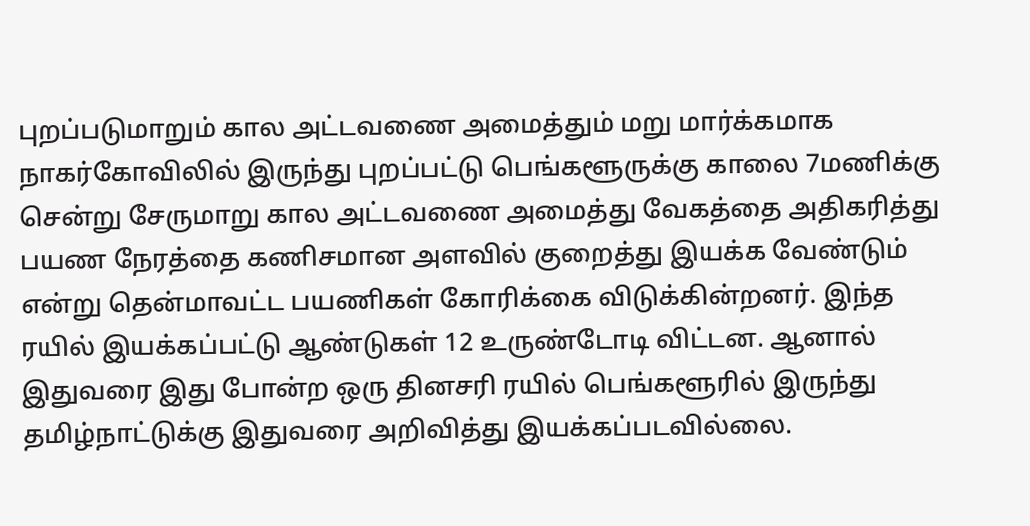புறப்படுமாறும் கால அட்டவணை அமைத்தும் மறு மார்க்கமாக நாகர்கோவிலில் இருந்து புறப்பட்டு பெங்களூருக்கு காலை 7மணிக்கு சென்று சேருமாறு கால அட்டவணை அமைத்து வேகத்தை அதிகரித்து பயண நேரத்தை கணிசமான அளவில் குறைத்து இயக்க வேண்டும் என்று தென்மாவட்ட பயணிகள் கோரிக்கை விடுக்கின்றனர். இந்த ரயில் இயக்கப்பட்டு ஆண்டுகள் 12 உருண்டோடி விட்டன. ஆனால் இதுவரை இது போன்ற ஒரு தினசரி ரயில் பெங்களூரில் இருந்து தமிழ்நாட்டுக்கு இதுவரை அறிவித்து இயக்கப்படவில்லை.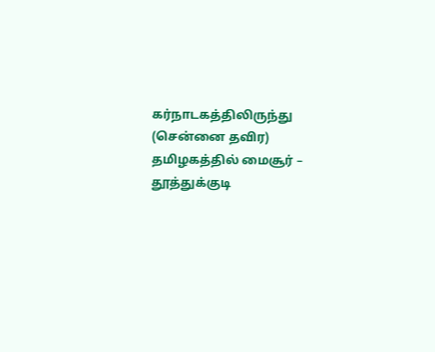கர்நாடகத்திலிருந்து (சென்னை தவிர) தமிழகத்தில் மைசூர் – தூத்துக்குடி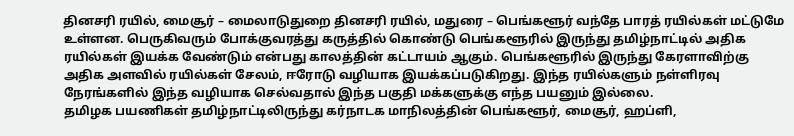தினசரி ரயில், மைசூர் – மைலாடுதுறை தினசரி ரயில், மதுரை – பெங்களூர் வந்தே பாரத் ரயில்கள் மட்டுமே உள்ளன. பெருகிவரும் போக்குவரத்து கருத்தில் கொண்டு பெங்களூரில் இருந்து தமிழ்நாட்டில் அதிக ரயில்கள் இயக்க வேண்டும் என்பது காலத்தின் கட்டாயம் ஆகும். பெங்களூரில் இருந்து கேரளாவிற்கு அதிக அளவில் ரயில்கள் சேலம், ஈரோடு வழியாக இயக்கப்படுகிறது. இந்த ரயில்களும் நள்ளிரவு நேரங்களில் இந்த வழியாக செல்வதால் இந்த பகுதி மக்களுக்கு எந்த பயனும் இல்லை.
தமிழக பயணிகள் தமிழ்நாட்டிலிருந்து கர்நாடக மாநிலத்தின் பெங்களூர், மைசூர், ஹப்ளி,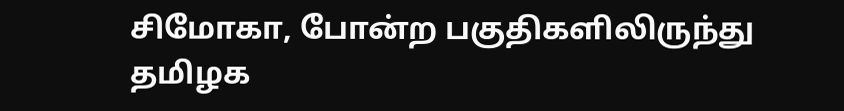சிமோகா, போன்ற பகுதிகளிலிருந்து தமிழக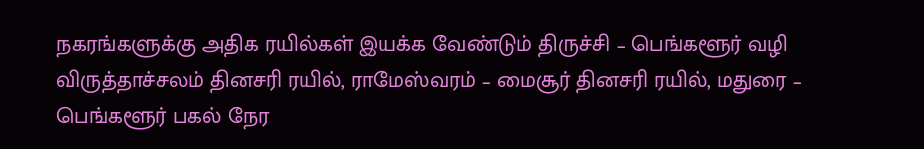நகரங்களுக்கு அதிக ரயில்கள் இயக்க வேண்டும் திருச்சி – பெங்களூர் வழி விருத்தாச்சலம் தினசரி ரயில், ராமேஸ்வரம் – மைசூர் தினசரி ரயில், மதுரை – பெங்களூர் பகல் நேர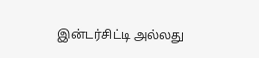இன்டர்சிட்டி அல்லது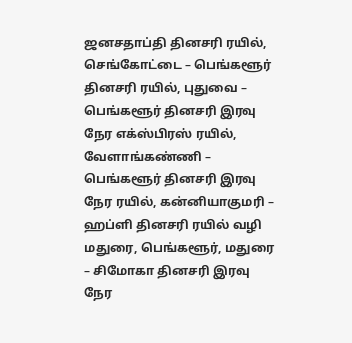ஜனசதாப்தி தினசரி ரயில், செங்கோட்டை – பெங்களூர் தினசரி ரயில், புதுவை – பெங்களூர் தினசரி இரவு நேர எக்ஸ்பிரஸ் ரயில், வேளாங்கண்ணி – பெங்களூர் தினசரி இரவு நேர ரயில், கன்னியாகுமரி – ஹப்ளி தினசரி ரயில் வழி மதுரை, பெங்களூர், மதுரை – சிமோகா தினசரி இரவு நேர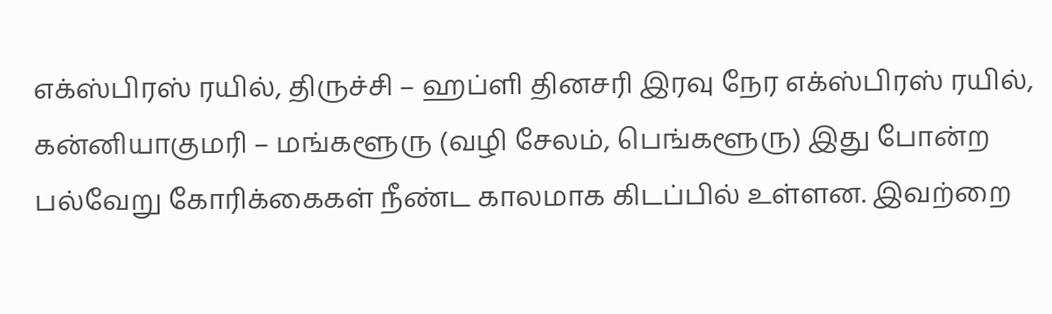எக்ஸ்பிரஸ் ரயில், திருச்சி – ஹப்ளி தினசரி இரவு நேர எக்ஸ்பிரஸ் ரயில், கன்னியாகுமரி – மங்களூரு (வழி சேலம், பெங்களூரு) இது போன்ற பல்வேறு கோரிக்கைகள் நீண்ட காலமாக கிடப்பில் உள்ளன. இவற்றை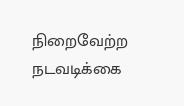நிறைவேற்ற நடவடிக்கை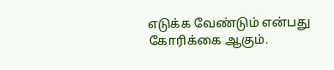எடுக்க வேண்டும் என்பது கோரிக்கை ஆகும்.